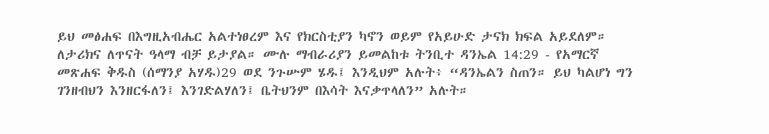ይህ መፅሐፍ በእግዚአብሔር አልተነፀረም እና የክርስቲያን ካኖን ወይም የአይሁድ ታናክ ክፍል አይደለም። ለታሪክና ለጥናት ዓላማ ብቻ ይታያል። ሙሉ ማብራሪያን ይመልከቱ ትንቢተ ዳንኤል 14:29 - የአማርኛ መጽሐፍ ቅዱስ (ሰማንያ አሃዱ)29 ወደ ንጉሡም ሄዱ፤ እንዲህም አሉት፥ “ዳንኤልን ስጠን። ይህ ካልሆነ ግን ገንዘብህን እንዘርፋለን፤ እንገድልሃለን፤ ቤትህንም በእሳት እናቃጥላለን” አሉት።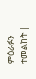ምዕራፉን ተመልከት |